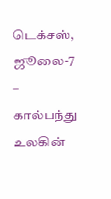டெக்சஸ், ஜூலை-7 – கால்பந்து உலகின்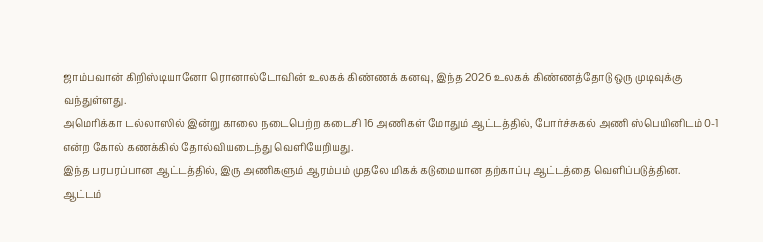ஜாம்பவான் கிறிஸ்டியானோ ரொனால்டோவின் உலகக் கிண்ணக் கனவு, இந்த 2026 உலகக் கிண்ணத்தோடு ஒரு முடிவுக்கு வந்துள்ளது.
அமெரிக்கா டல்லாஸில் இன்று காலை நடைபெற்ற கடைசி 16 அணிகள் மோதும் ஆட்டத்தில், போர்ச்சுகல் அணி ஸ்பெயினிடம் 0-1 என்ற கோல் கணக்கில் தோல்வியடைந்து வெளியேறியது.
இந்த பரபரப்பான ஆட்டத்தில், இரு அணிகளும் ஆரம்பம் முதலே மிகக் கடுமையான தற்காப்பு ஆட்டத்தை வெளிப்படுத்தின.
ஆட்டம்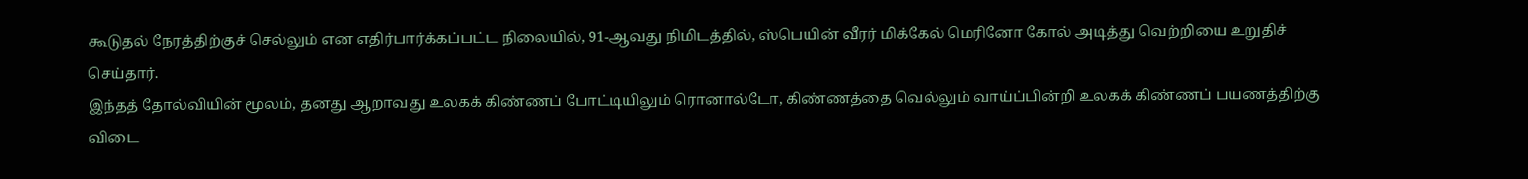கூடுதல் நேரத்திற்குச் செல்லும் என எதிர்பார்க்கப்பட்ட நிலையில், 91-ஆவது நிமிடத்தில், ஸ்பெயின் வீரர் மிக்கேல் மெரினோ கோல் அடித்து வெற்றியை உறுதிச் செய்தார்.
இந்தத் தோல்வியின் மூலம், தனது ஆறாவது உலகக் கிண்ணப் போட்டியிலும் ரொனால்டோ, கிண்ணத்தை வெல்லும் வாய்ப்பின்றி உலகக் கிண்ணப் பயணத்திற்கு விடை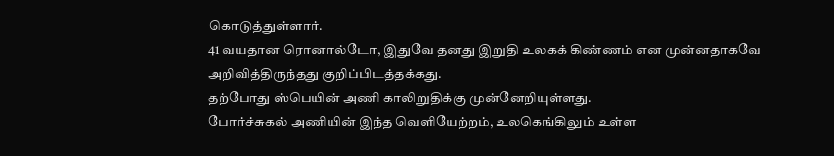கொடுத்துள்ளார்.
41 வயதான ரொனால்டோ, இதுவே தனது இறுதி உலகக் கிண்ணம் என முன்னதாகவே அறிவித்திருந்தது குறிப்பிடத்தக்கது.
தற்போது ஸ்பெயின் அணி காலிறுதிக்கு முன்னேறியுள்ளது.
போர்ச்சுகல் அணியின் இந்த வெளியேற்றம், உலகெங்கிலும் உள்ள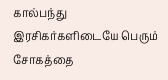கால்பந்து இரசிகர்களிடையே பெரும் சோகத்தை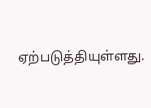ஏற்படுத்தியுள்ளது.